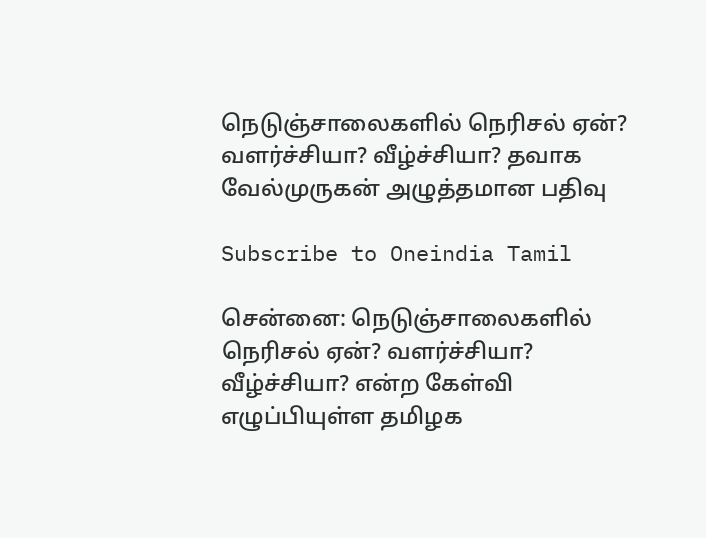நெடுஞ்சாலைகளில் நெரிசல் ஏன்? வளர்ச்சியா? வீழ்ச்சியா? தவாக வேல்முருகன் அழுத்தமான பதிவு

Subscribe to Oneindia Tamil

சென்னை: நெடுஞ்சாலைகளில் நெரிசல் ஏன்? வளர்ச்சியா? வீழ்ச்சியா? என்ற கேள்வி எழுப்பியுள்ள தமிழக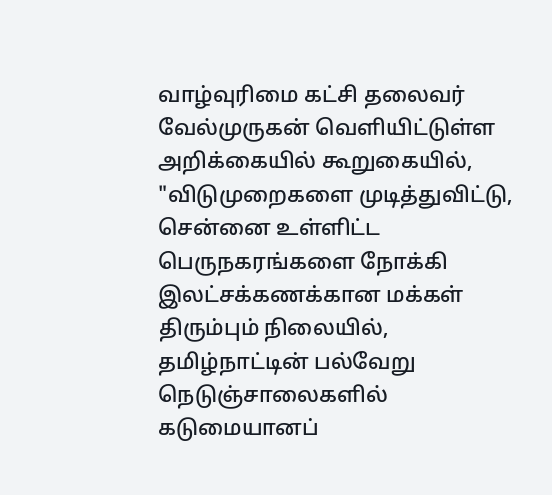வாழ்வுரிமை கட்சி தலைவர் வேல்முருகன் வெளியிட்டுள்ள அறிக்கையில் கூறுகையில், "விடுமுறைகளை முடித்துவிட்டு, சென்னை உள்ளிட்ட பெருநகரங்களை நோக்கி இலட்சக்கணக்கான மக்கள் திரும்பும் நிலையில், தமிழ்நாட்டின் பல்வேறு நெடுஞ்சாலைகளில் கடுமையானப்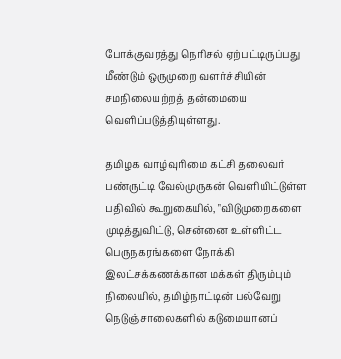போக்குவரத்து நெரிசல் ஏற்பட்டிருப்பது மீண்டும் ஒருமுறை வளர்ச்சியின் சமநிலையற்றத் தன்மையை வெளிப்படுத்தியுள்ளது.

தமிழக வாழ்வுரிமை கட்சி தலைவர் பண்ருட்டி வேல்முருகன் வெளியிட்டுள்ள பதிவில் கூறுகையில், "விடுமுறைகளை முடித்துவிட்டு, சென்னை உள்ளிட்ட பெருநகரங்களை நோக்கி இலட்சக்கணக்கான மக்கள் திரும்பும் நிலையில், தமிழ்நாட்டின் பல்வேறு நெடுஞ்சாலைகளில் கடுமையானப்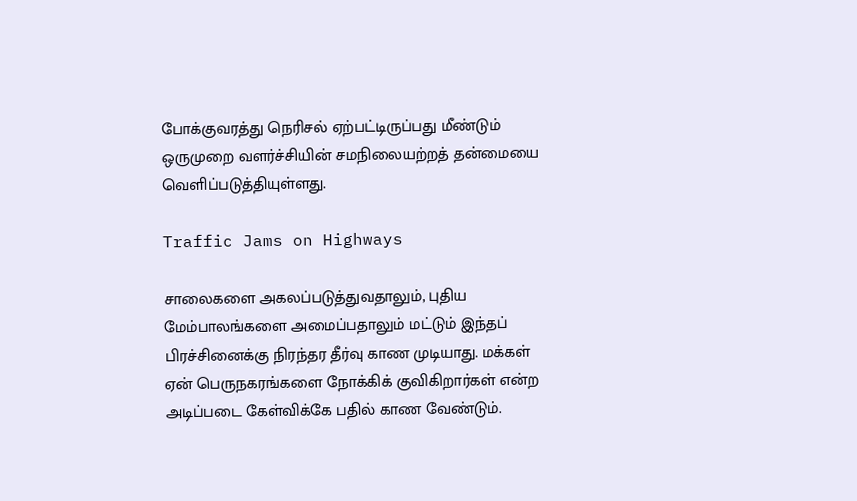போக்குவரத்து நெரிசல் ஏற்பட்டிருப்பது மீண்டும் ஒருமுறை வளர்ச்சியின் சமநிலையற்றத் தன்மையை வெளிப்படுத்தியுள்ளது.

Traffic Jams on Highways

சாலைகளை அகலப்படுத்துவதாலும், புதிய மேம்பாலங்களை அமைப்பதாலும் மட்டும் இந்தப் பிரச்சினைக்கு நிரந்தர தீர்வு காண முடியாது. மக்கள் ஏன் பெருநகரங்களை நோக்கிக் குவிகிறார்கள் என்ற அடிப்படை கேள்விக்கே பதில் காண வேண்டும்.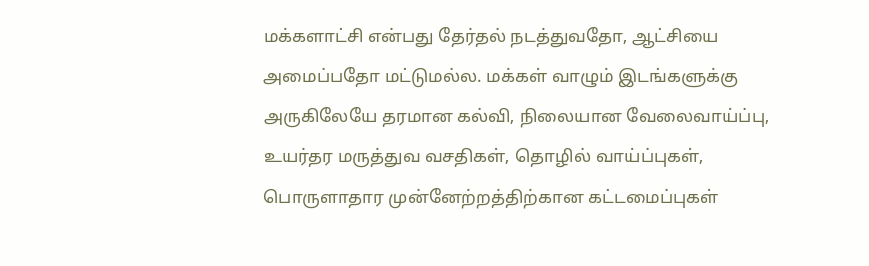மக்களாட்சி என்பது தேர்தல் நடத்துவதோ, ஆட்சியை அமைப்பதோ மட்டுமல்ல. மக்கள் வாழும் இடங்களுக்கு அருகிலேயே தரமான கல்வி, நிலையான வேலைவாய்ப்பு, உயர்தர மருத்துவ வசதிகள், தொழில் வாய்ப்புகள், பொருளாதார முன்னேற்றத்திற்கான கட்டமைப்புகள்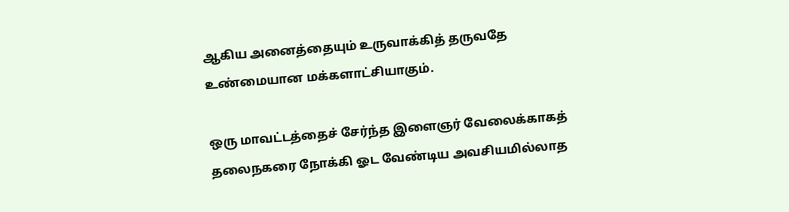ஆகிய அனைத்தையும் உருவாக்கித் தருவதே உண்மையான மக்களாட்சியாகும்.

ஒரு மாவட்டத்தைச் சேர்ந்த இளைஞர் வேலைக்காகத் தலைநகரை நோக்கி ஓட வேண்டிய அவசியமில்லாத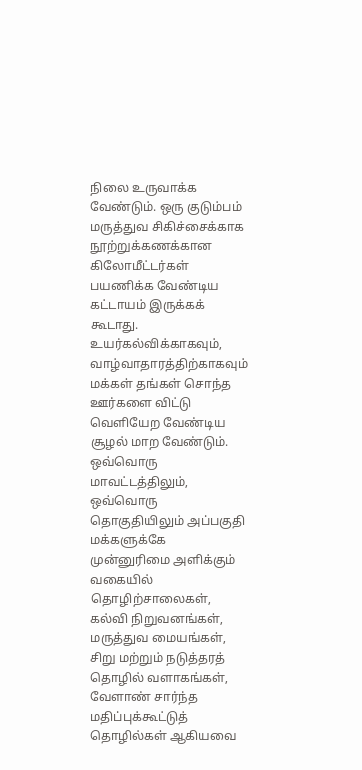நிலை உருவாக்க வேண்டும். ஒரு குடும்பம் மருத்துவ சிகிச்சைக்காக நூற்றுக்கணக்கான கிலோமீட்டர்கள் பயணிக்க வேண்டிய கட்டாயம் இருக்கக் கூடாது. உயர்கல்விக்காகவும், வாழ்வாதாரத்திற்காகவும் மக்கள் தங்கள் சொந்த ஊர்களை விட்டு வெளியேற வேண்டிய சூழல் மாற வேண்டும். ஒவ்வொரு மாவட்டத்திலும், ஒவ்வொரு தொகுதியிலும் அப்பகுதி மக்களுக்கே முன்னுரிமை அளிக்கும் வகையில் தொழிற்சாலைகள், கல்வி நிறுவனங்கள், மருத்துவ மையங்கள், சிறு மற்றும் நடுத்தரத் தொழில் வளாகங்கள், வேளாண் சார்ந்த மதிப்புக்கூட்டுத் தொழில்கள் ஆகியவை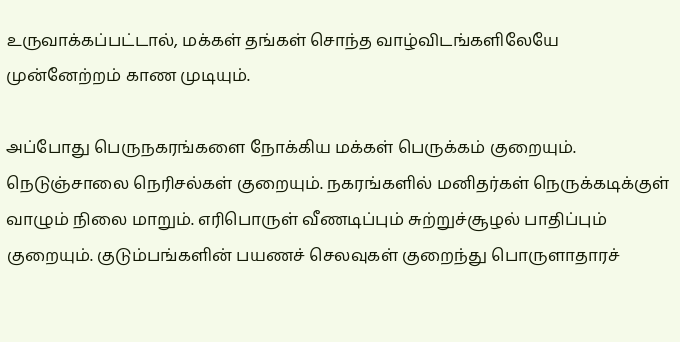உருவாக்கப்பட்டால், மக்கள் தங்கள் சொந்த வாழ்விடங்களிலேயே முன்னேற்றம் காண முடியும்.

அப்போது பெருநகரங்களை நோக்கிய மக்கள் பெருக்கம் குறையும். நெடுஞ்சாலை நெரிசல்கள் குறையும். நகரங்களில் மனிதர்கள் நெருக்கடிக்குள் வாழும் நிலை மாறும். எரிபொருள் வீணடிப்பும் சுற்றுச்சூழல் பாதிப்பும் குறையும். குடும்பங்களின் பயணச் செலவுகள் குறைந்து பொருளாதாரச்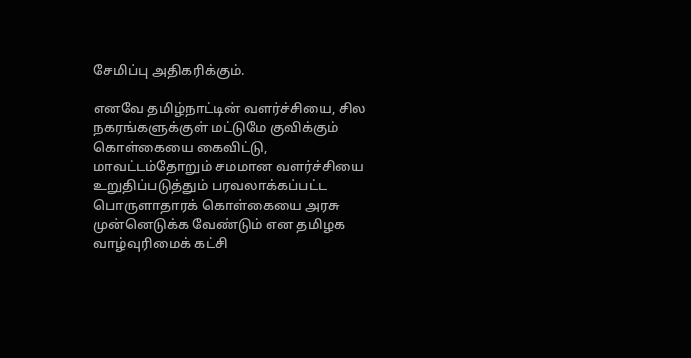சேமிப்பு அதிகரிக்கும்.

எனவே தமிழ்நாட்டின் வளர்ச்சியை, சில நகரங்களுக்குள் மட்டுமே குவிக்கும் கொள்கையை கைவிட்டு, மாவட்டம்தோறும் சமமான வளர்ச்சியை உறுதிப்படுத்தும் பரவலாக்கப்பட்ட பொருளாதாரக் கொள்கையை அரசு முன்னெடுக்க வேண்டும் என தமிழக வாழ்வுரிமைக் கட்சி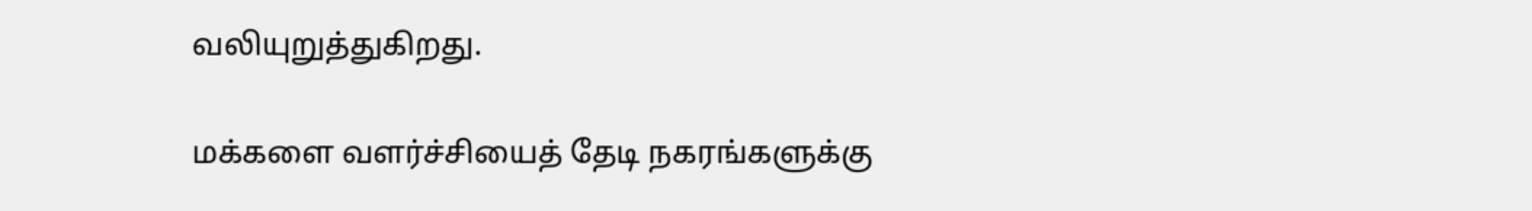வலியுறுத்துகிறது.

மக்களை வளர்ச்சியைத் தேடி நகரங்களுக்கு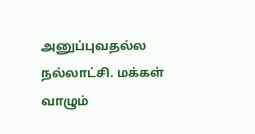அனுப்புவதல்ல நல்லாட்சி. மக்கள் வாழும்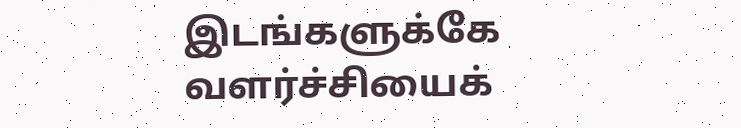இடங்களுக்கே வளர்ச்சியைக்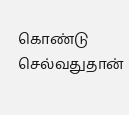கொண்டு செல்வதுதான்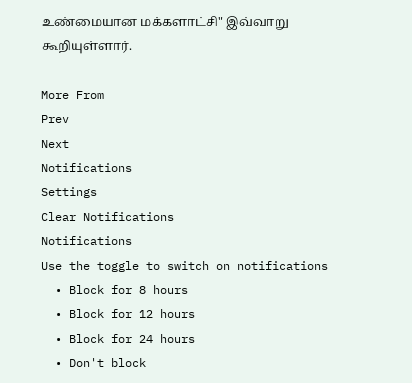உண்மையான மக்களாட்சி" இவ்வாறு கூறியுள்ளார்.

More From
Prev
Next
Notifications
Settings
Clear Notifications
Notifications
Use the toggle to switch on notifications
  • Block for 8 hours
  • Block for 12 hours
  • Block for 24 hours
  • Don't block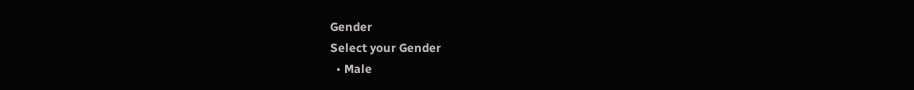Gender
Select your Gender
  • Male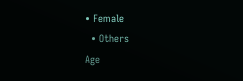• Female
  • Others
Age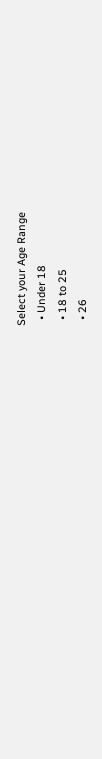Select your Age Range
  • Under 18
  • 18 to 25
  • 26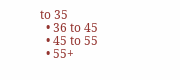to 35
  • 36 to 45
  • 45 to 55
  • 55+